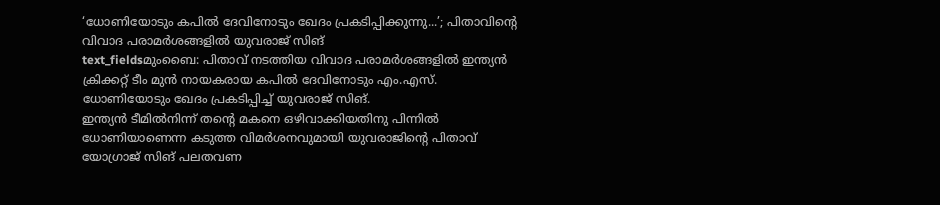‘ധോണിയോടും കപിൽ ദേവിനോടും ഖേദം പ്രകടിപ്പിക്കുന്നു...’; പിതാവിന്റെ വിവാദ പരാമർശങ്ങളിൽ യുവരാജ് സിങ്
text_fieldsമുംബൈ: പിതാവ് നടത്തിയ വിവാദ പരാമർശങ്ങളിൽ ഇന്ത്യൻ ക്രിക്കറ്റ് ടീം മുൻ നായകരായ കപിൽ ദേവിനോടും എം.എസ്. ധോണിയോടും ഖേദം പ്രകടിപ്പിച്ച് യുവരാജ് സിങ്.
ഇന്ത്യൻ ടീമിൽനിന്ന് തന്റെ മകനെ ഒഴിവാക്കിയതിനു പിന്നിൽ ധോണിയാണെന്ന കടുത്ത വിമർശനവുമായി യുവരാജിന്റെ പിതാവ് യോഗ്രാജ് സിങ് പലതവണ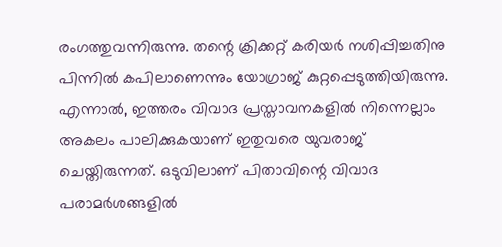രംഗത്തുവന്നിരുന്നു. തന്റെ ക്രിക്കറ്റ് കരിയർ നശിപ്പിച്ചതിനു പിന്നിൽ കപിലാണെന്നും യോഗ്രാജ് കുറ്റപ്പെടുത്തിയിരുന്നു. എന്നാൽ, ഇത്തരം വിവാദ പ്രസ്താവനകളിൽ നിന്നെല്ലാം അകലം പാലിക്കുകയാണ് ഇതുവരെ യുവരാജ് ചെയ്തിരുന്നത്. ഒടുവിലാണ് പിതാവിന്റെ വിവാദ പരാമർശങ്ങളിൽ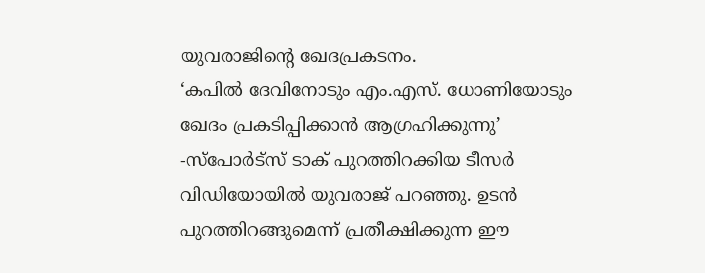യുവരാജിന്റെ ഖേദപ്രകടനം.
‘കപിൽ ദേവിനോടും എം.എസ്. ധോണിയോടും ഖേദം പ്രകടിപ്പിക്കാൻ ആഗ്രഹിക്കുന്നു’ -സ്പോർട്സ് ടാക് പുറത്തിറക്കിയ ടീസർ വിഡിയോയിൽ യുവരാജ് പറഞ്ഞു. ഉടൻ പുറത്തിറങ്ങുമെന്ന് പ്രതീക്ഷിക്കുന്ന ഈ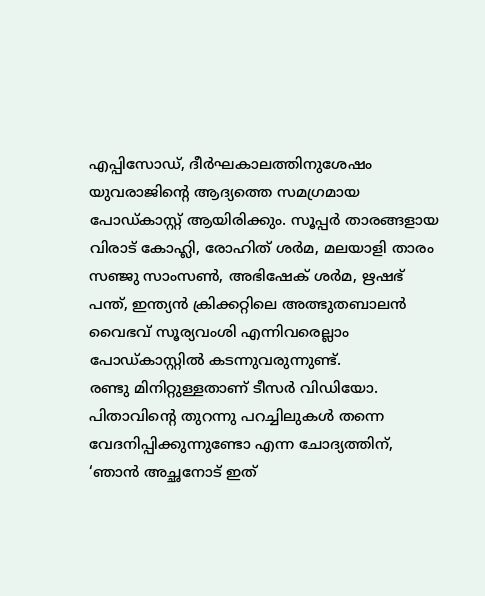എപ്പിസോഡ്, ദീർഘകാലത്തിനുശേഷം യുവരാജിന്റെ ആദ്യത്തെ സമഗ്രമായ പോഡ്കാസ്റ്റ് ആയിരിക്കും. സൂപ്പർ താരങ്ങളായ വിരാട് കോഹ്ലി, രോഹിത് ശർമ, മലയാളി താരം സഞ്ജു സാംസൺ, അഭിഷേക് ശർമ, ഋഷഭ് പന്ത്, ഇന്ത്യൻ ക്രിക്കറ്റിലെ അത്ഭുതബാലൻ വൈഭവ് സൂര്യവംശി എന്നിവരെല്ലാം പോഡ്കാസ്റ്റിൽ കടന്നുവരുന്നുണ്ട്.
രണ്ടു മിനിറ്റുള്ളതാണ് ടീസർ വിഡിയോ. പിതാവിന്റെ തുറന്നു പറച്ചിലുകൾ തന്നെ വേദനിപ്പിക്കുന്നുണ്ടോ എന്ന ചോദ്യത്തിന്, ‘ഞാൻ അച്ഛനോട് ഇത്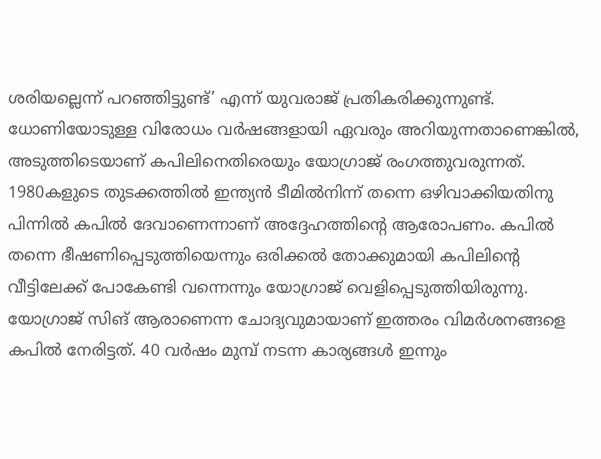ശരിയല്ലെന്ന് പറഞ്ഞിട്ടുണ്ട്’ എന്ന് യുവരാജ് പ്രതികരിക്കുന്നുണ്ട്. ധോണിയോടുള്ള വിരോധം വർഷങ്ങളായി ഏവരും അറിയുന്നതാണെങ്കിൽ, അടുത്തിടെയാണ് കപിലിനെതിരെയും യോഗ്രാജ് രംഗത്തുവരുന്നത്. 1980കളുടെ തുടക്കത്തിൽ ഇന്ത്യൻ ടീമിൽനിന്ന് തന്നെ ഒഴിവാക്കിയതിനു പിന്നിൽ കപിൽ ദേവാണെന്നാണ് അദ്ദേഹത്തിന്റെ ആരോപണം. കപിൽ തന്നെ ഭീഷണിപ്പെടുത്തിയെന്നും ഒരിക്കൽ തോക്കുമായി കപിലിന്റെ വീട്ടിലേക്ക് പോകേണ്ടി വന്നെന്നും യോഗ്രാജ് വെളിപ്പെടുത്തിയിരുന്നു.
യോഗ്രാജ് സിങ് ആരാണെന്ന ചോദ്യവുമായാണ് ഇത്തരം വിമർശനങ്ങളെ കപിൽ നേരിട്ടത്. 40 വർഷം മുമ്പ് നടന്ന കാര്യങ്ങൾ ഇന്നും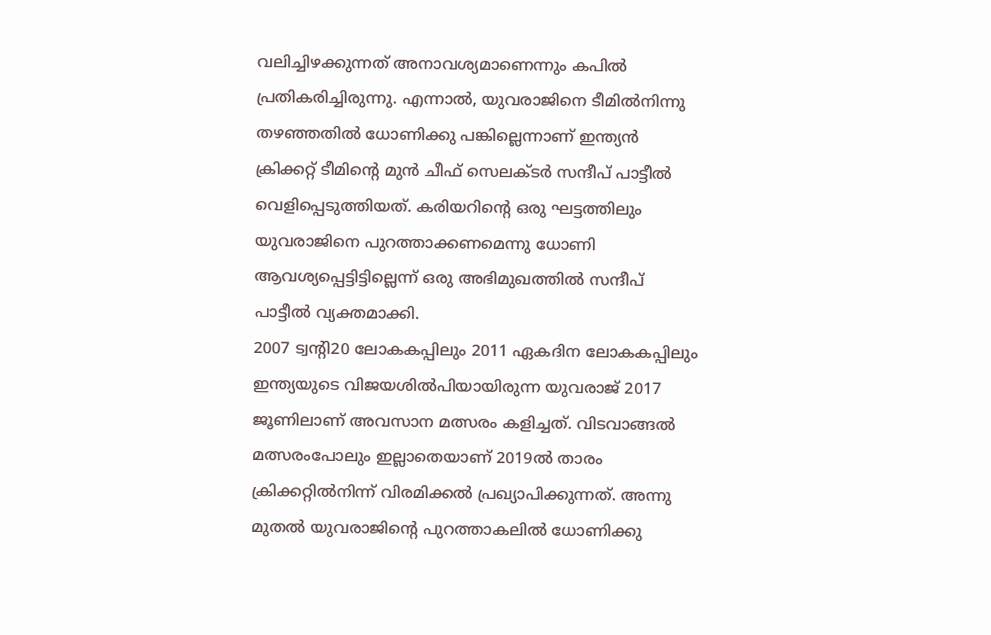വലിച്ചിഴക്കുന്നത് അനാവശ്യമാണെന്നും കപിൽ പ്രതികരിച്ചിരുന്നു. എന്നാൽ, യുവരാജിനെ ടീമിൽനിന്നു തഴഞ്ഞതിൽ ധോണിക്കു പങ്കില്ലെന്നാണ് ഇന്ത്യൻ ക്രിക്കറ്റ് ടീമിന്റെ മുൻ ചീഫ് സെലക്ടർ സന്ദീപ് പാട്ടീൽ വെളിപ്പെടുത്തിയത്. കരിയറിന്റെ ഒരു ഘട്ടത്തിലും യുവരാജിനെ പുറത്താക്കണമെന്നു ധോണി ആവശ്യപ്പെട്ടിട്ടില്ലെന്ന് ഒരു അഭിമുഖത്തിൽ സന്ദീപ് പാട്ടീൽ വ്യക്തമാക്കി.
2007 ട്വന്റി20 ലോകകപ്പിലും 2011 ഏകദിന ലോകകപ്പിലും ഇന്ത്യയുടെ വിജയശിൽപിയായിരുന്ന യുവരാജ് 2017 ജൂണിലാണ് അവസാന മത്സരം കളിച്ചത്. വിടവാങ്ങൽ മത്സരംപോലും ഇല്ലാതെയാണ് 2019ൽ താരം ക്രിക്കറ്റിൽനിന്ന് വിരമിക്കൽ പ്രഖ്യാപിക്കുന്നത്. അന്നു മുതൽ യുവരാജിന്റെ പുറത്താകലിൽ ധോണിക്കു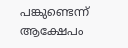പങ്കുണ്ടെന്ന് ആക്ഷേപം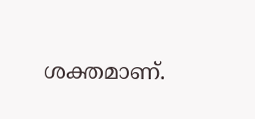ശക്തമാണ്.